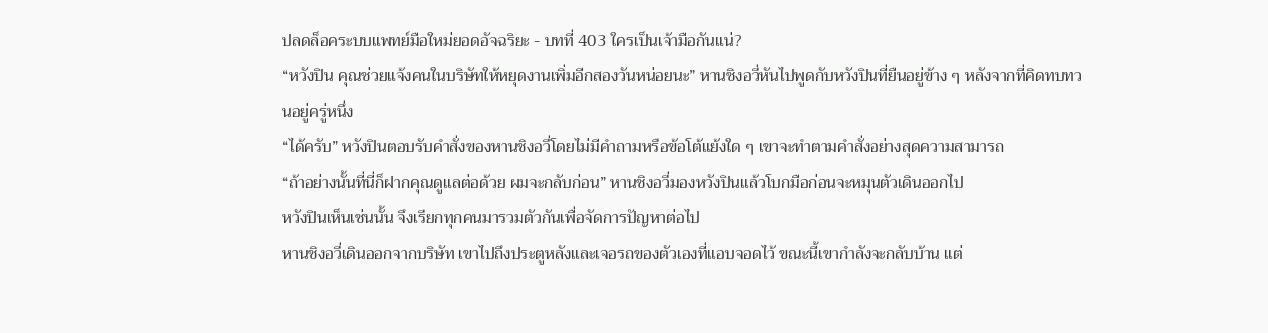ปลดล็อคระบบแพทย์มือใหม่ยอดอัจฉริยะ - บทที่ 403 ใครเป็นเจ้ามือกันแน่?
“หวังปิน คุณช่วยแจ้งคนในบริษัทให้หยุดงานเพิ่มอีกสองวันหน่อยนะ” หานชิงอวี่หันไปพูดกับหวังปินที่ยืนอยู่ข้าง ๆ หลังจากที่คิดทบทวนอยู่ครู่หนึ่ง
“ได้ครับ” หวังปินตอบรับคำสั่งของหานชิงอวี่โดยไม่มีคำถามหรือข้อโต้แย้งใด ๆ เขาจะทำตามคำสั่งอย่างสุดความสามารถ
“ถ้าอย่างนั้นที่นี่ก็ฝากคุณดูแลต่อด้วย ผมจะกลับก่อน” หานชิงอวี่มองหวังปินแล้วโบกมือก่อนจะหมุนตัวเดินออกไป
หวังปินเห็นเช่นนั้น จึงเรียกทุกคนมารวมตัวกันเพื่อจัดการปัญหาต่อไป
หานชิงอวี่เดินออกจากบริษัท เขาไปถึงประตูหลังและเจอรถของตัวเองที่แอบจอดไว้ ขณะนี้เขากำลังจะกลับบ้าน แต่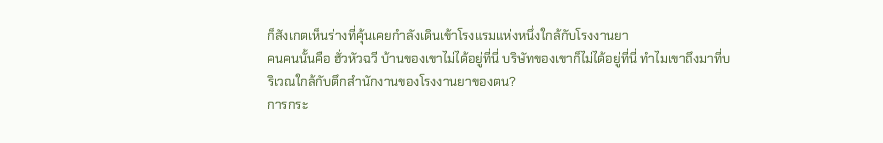ก็สังเกตเห็นร่างที่คุ้นเคยกำลังเดินเข้าโรงแรมแห่งหนึ่งใกล้กับโรงงานยา
คนคนนั้นคือ ฮั่วหัวฉวี บ้านของเขาไม่ได้อยู่ที่นี่ บริษัทของเขาก็ไม่ได้อยู่ที่นี่ ทำไมเขาถึงมาที่บริเวณใกล้กับตึกสำนักงานของโรงงานยาของตน?
การกระ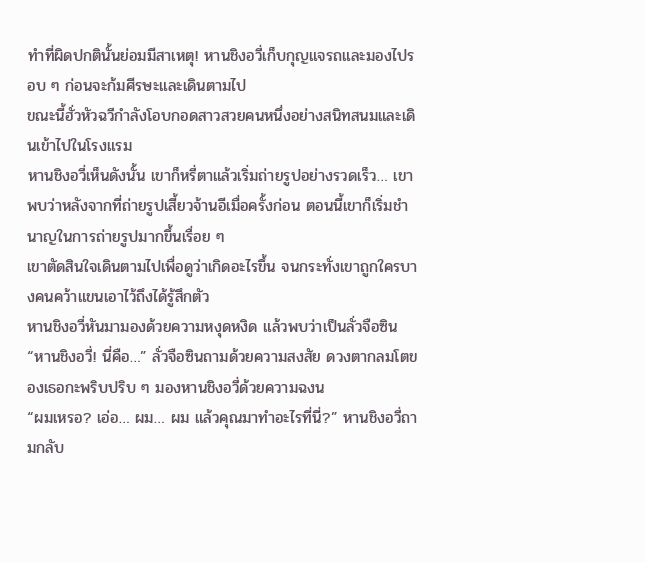ทำที่ผิดปกตินั้นย่อมมีสาเหตุ! หานชิงอวี่เก็บกุญแจรถและมองไปรอบ ๆ ก่อนจะก้มศีรษะและเดินตามไป
ขณะนี้ฮั่วหัวฉวีกำลังโอบกอดสาวสวยคนหนึ่งอย่างสนิทสนมและเดินเข้าไปในโรงแรม
หานชิงอวี่เห็นดังนั้น เขาก็หรี่ตาแล้วเริ่มถ่ายรูปอย่างรวดเร็ว… เขาพบว่าหลังจากที่ถ่ายรูปเสี้ยวจ้านอีเมื่อครั้งก่อน ตอนนี้เขาก็เริ่มชำนาญในการถ่ายรูปมากขึ้นเรื่อย ๆ
เขาตัดสินใจเดินตามไปเพื่อดูว่าเกิดอะไรขึ้น จนกระทั่งเขาถูกใครบางคนคว้าแขนเอาไว้ถึงได้รู้สึกตัว
หานชิงอวี่หันมามองด้วยความหงุดหงิด แล้วพบว่าเป็นลั่วจือซิน
“หานชิงอวี่! นี่คือ…” ลั่วจือซินถามด้วยความสงสัย ดวงตากลมโตของเธอกะพริบปริบ ๆ มองหานชิงอวี่ด้วยความฉงน
“ผมเหรอ? เอ่อ… ผม… ผม แล้วคุณมาทำอะไรที่นี่?” หานชิงอวี่ถามกลับ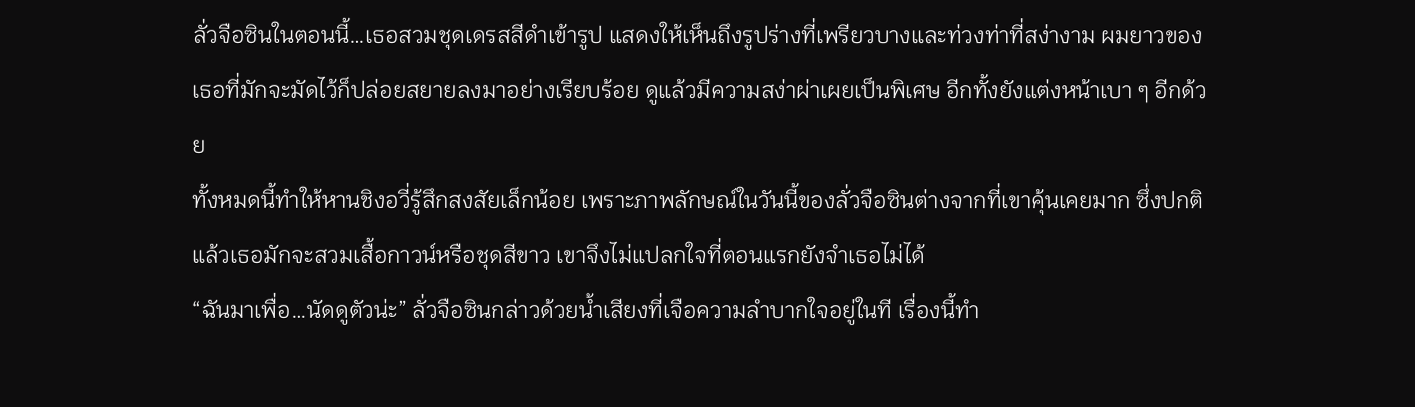ลั่วจือซินในตอนนี้…เธอสวมชุดเดรสสีดำเข้ารูป แสดงให้เห็นถึงรูปร่างที่เพรียวบางและท่วงท่าที่สง่างาม ผมยาวของเธอที่มักจะมัดไว้ก็ปล่อยสยายลงมาอย่างเรียบร้อย ดูแล้วมีความสง่าผ่าเผยเป็นพิเศษ อีกทั้งยังแต่งหน้าเบา ๆ อีกด้วย
ทั้งหมดนี้ทำให้หานชิงอวี่รู้สึกสงสัยเล็กน้อย เพราะภาพลักษณ์ในวันนี้ของลั่วจือซินต่างจากที่เขาคุ้นเคยมาก ซึ่งปกติแล้วเธอมักจะสวมเสื้อกาวน์หรือชุดสีขาว เขาจึงไม่แปลกใจที่ตอนแรกยังจำเธอไม่ได้
“ฉันมาเพื่อ…นัดดูตัวน่ะ” ลั่วจือซินกล่าวด้วยน้ำเสียงที่เจือความลำบากใจอยู่ในที เรื่องนี้ทำ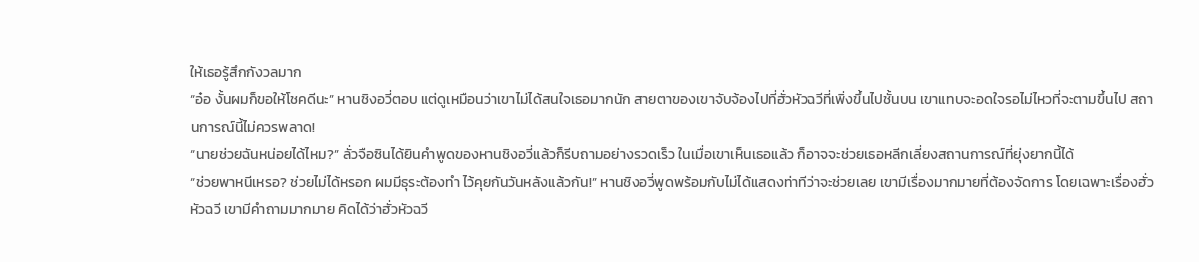ให้เธอรู้สึกกังวลมาก
“อ๋อ งั้นผมก็ขอให้โชคดีนะ” หานชิงอวี่ตอบ แต่ดูเหมือนว่าเขาไม่ได้สนใจเธอมากนัก สายตาของเขาจับจ้องไปที่ฮั่วหัวฉวีที่เพิ่งขึ้นไปชั้นบน เขาแทบจะอดใจรอไม่ไหวที่จะตามขึ้นไป สถานการณ์นี้ไม่ควรพลาด!
“นายช่วยฉันหน่อยได้ไหม?” ลั่วจือซินได้ยินคำพูดของหานชิงอวี่แล้วก็รีบถามอย่างรวดเร็ว ในเมื่อเขาเห็นเธอแล้ว ก็อาจจะช่วยเธอหลีกเลี่ยงสถานการณ์ที่ยุ่งยากนี้ได้
“ช่วยพาหนีเหรอ? ช่วยไม่ได้หรอก ผมมีธุระต้องทำ ไว้คุยกันวันหลังแล้วกัน!” หานชิงอวี่พูดพร้อมกับไม่ได้แสดงท่าทีว่าจะช่วยเลย เขามีเรื่องมากมายที่ต้องจัดการ โดยเฉพาะเรื่องฮั่วหัวฉวี เขามีคำถามมากมาย คิดได้ว่าฮั่วหัวฉวี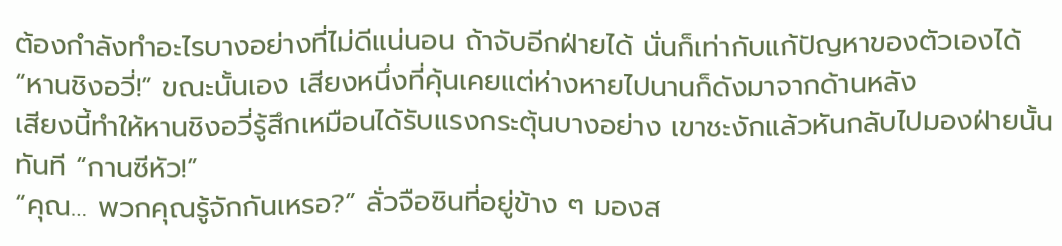ต้องกำลังทำอะไรบางอย่างที่ไม่ดีแน่นอน ถ้าจับอีกฝ่ายได้ นั่นก็เท่ากับแก้ปัญหาของตัวเองได้
“หานชิงอวี่!” ขณะนั้นเอง เสียงหนึ่งที่คุ้นเคยแต่ห่างหายไปนานก็ดังมาจากด้านหลัง
เสียงนี้ทำให้หานชิงอวี่รู้สึกเหมือนได้รับแรงกระตุ้นบางอย่าง เขาชะงักแล้วหันกลับไปมองฝ่ายนั้นทันที “กานซีหัว!”
“คุณ… พวกคุณรู้จักกันเหรอ?” ลั่วจือซินที่อยู่ข้าง ๆ มองส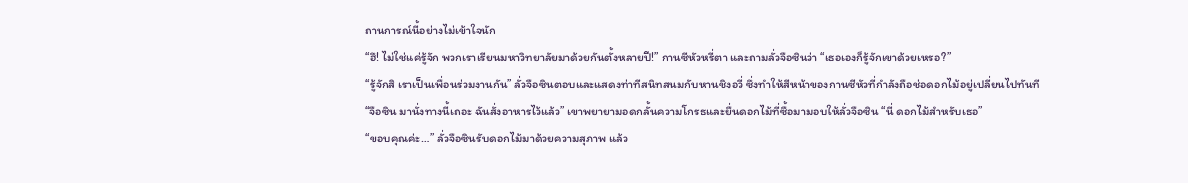ถานการณ์นี้อย่างไม่เข้าใจนัก
“ฮึ! ไม่ใช่แค่รู้จัก พวกเราเรียนมหาวิทยาลัยมาด้วยกันตั้งหลายปี!” กานซีหัวหรี่ตา และถามลั่วจือซินว่า “เธอเองก็รู้จักเขาด้วยเหรอ?”
“รู้จักสิ เราเป็นเพื่อนร่วมงานกัน” ลั่วจือซินตอบและแสดงท่าทีสนิทสนมกับหานชิงอวี่ ซึ่งทำให้สีหน้าของกานซีหัวที่กำลังถือช่อดอกไม้อยู่เปลี่ยนไปทันที
“จือซิน มานั่งทางนี้เถอะ ฉันสั่งอาหารไว้แล้ว” เขาพยายามอดกลั้นความโกรธและยื่นดอกไม้ที่ซื้อมามอบให้ลั่วจือซิน “นี่ ดอกไม้สำหรับเธอ”
“ขอบคุณค่ะ…” ลั่วจือซินรับดอกไม้มาด้วยความสุภาพ แล้ว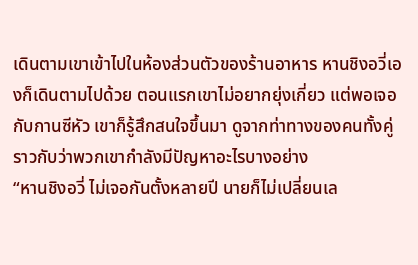เดินตามเขาเข้าไปในห้องส่วนตัวของร้านอาหาร หานชิงอวี่เองก็เดินตามไปด้วย ตอนแรกเขาไม่อยากยุ่งเกี่ยว แต่พอเจอกับกานซีหัว เขาก็รู้สึกสนใจขึ้นมา ดูจากท่าทางของคนทั้งคู่ ราวกับว่าพวกเขากำลังมีปัญหาอะไรบางอย่าง
“หานชิงอวี่ ไม่เจอกันตั้งหลายปี นายก็ไม่เปลี่ยนเล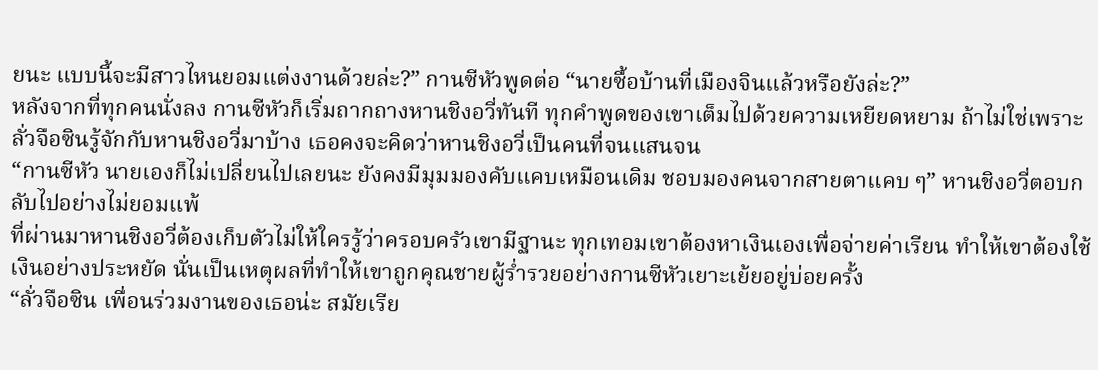ยนะ แบบนี้จะมีสาวไหนยอมแต่งงานด้วยล่ะ?” กานซีหัวพูดต่อ “นายซื้อบ้านที่เมืองจินแล้วหรือยังล่ะ?”
หลังจากที่ทุกคนนั่งลง กานซีหัวก็เริ่มถากถางหานชิงอวี่ทันที ทุกคำพูดของเขาเต็มไปด้วยความเหยียดหยาม ถ้าไม่ใช่เพราะลั่วจือซินรู้จักกับหานชิงอวี่มาบ้าง เธอคงจะคิดว่าหานชิงอวี่เป็นคนที่จนแสนจน
“กานซีหัว นายเองก็ไม่เปลี่ยนไปเลยนะ ยังคงมีมุมมองคับแคบเหมือนเดิม ชอบมองคนจากสายตาแคบ ๆ” หานชิงอวี่ตอบกลับไปอย่างไม่ยอมแพ้
ที่ผ่านมาหานชิงอวี่ต้องเก็บตัวไม่ให้ใครรู้ว่าครอบครัวเขามีฐานะ ทุกเทอมเขาต้องหาเงินเองเพื่อจ่ายค่าเรียน ทำให้เขาต้องใช้เงินอย่างประหยัด นั่นเป็นเหตุผลที่ทำให้เขาถูกคุณชายผู้ร่ำรวยอย่างกานซีหัวเยาะเย้ยอยู่บ่อยครั้ง
“ลั่วจือซิน เพื่อนร่วมงานของเธอน่ะ สมัยเรีย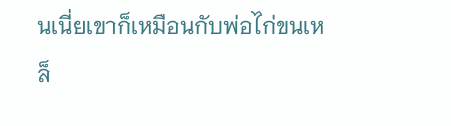นเนี่ยเขาก็เหมือนกับพ่อไก่ขนเหล็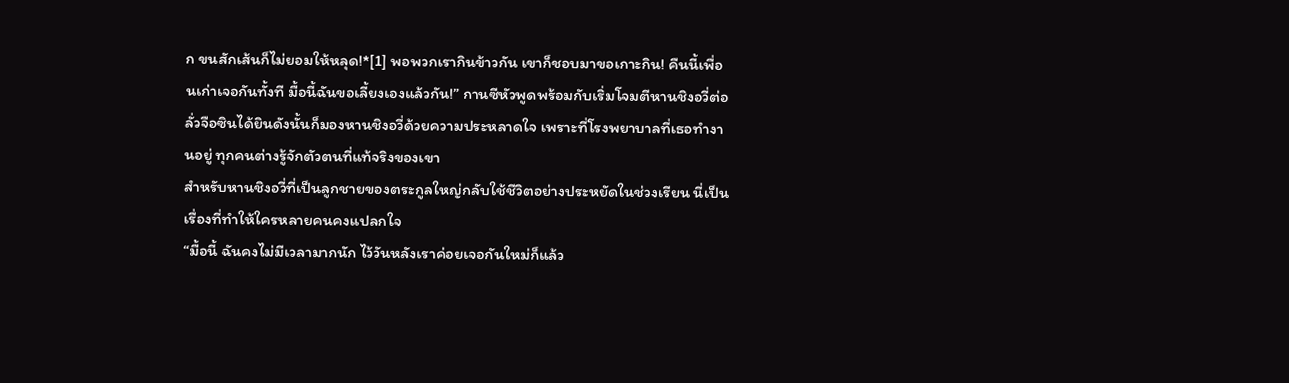ก ขนสักเส้นก็ไม่ยอมให้หลุด!*[1] พอพวกเรากินข้าวกัน เขาก็ชอบมาขอเกาะกิน! คืนนี้เพื่อนเก่าเจอกันทั้งที มื้อนี้ฉันขอเลี้ยงเองแล้วกัน!” กานซีหัวพูดพร้อมกับเริ่มโจมตีหานชิงอวี่ต่อ
ลั่วจือซินได้ยินดังนั้นก็มองหานชิงอวี่ด้วยความประหลาดใจ เพราะที่โรงพยาบาลที่เธอทำงานอยู่ ทุกคนต่างรู้จักตัวตนที่แท้จริงของเขา
สำหรับหานชิงอวี่ที่เป็นลูกชายของตระกูลใหญ่กลับใช้ชีวิตอย่างประหยัดในช่วงเรียน นี่เป็นเรื่องที่ทำให้ใครหลายคนคงแปลกใจ
“มื้อนี้ ฉันคงไม่มีเวลามากนัก ไว้วันหลังเราค่อยเจอกันใหม่ก็แล้ว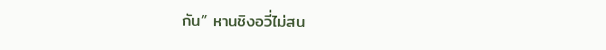กัน” หานชิงอวี่ไม่สน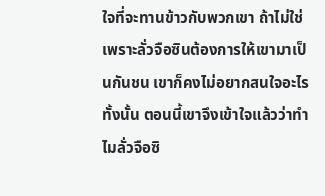ใจที่จะทานข้าวกับพวกเขา ถ้าไม่ใช่เพราะลั่วจือซินต้องการให้เขามาเป็นกันชน เขาก็คงไม่อยากสนใจอะไรทั้งนั้น ตอนนี้เขาจึงเข้าใจแล้วว่าทำไมลั่วจือซิ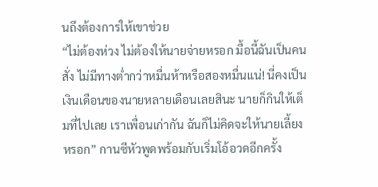นถึงต้องการให้เขาช่วย
“ไม่ต้องห่วง ไม่ต้องให้นายจ่ายหรอก มื้อนี้ฉันเป็นคนสั่ง ไม่มีทางต่ำกว่าหมื่นห้าหรือสองหมื่นแน่! นี่คงเป็นเงินเดือนของนายหลายเดือนเลยสินะ นายก็กินให้เต็มที่ไปเลย เราเพื่อนเก่ากัน ฉันก็ไม่คิดจะให้นายเลี้ยงหรอก” กานซีหัวพูดพร้อมกับเริ่มโอ้อวดอีกครั้ง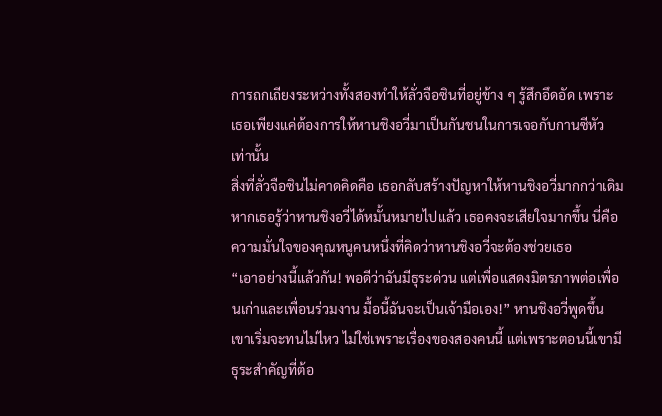การถกเถียงระหว่างทั้งสองทำให้ลั่วจือซินที่อยู่ข้าง ๆ รู้สึกอึดอัด เพราะเธอเพียงแค่ต้องการให้หานชิงอวี่มาเป็นกันชนในการเจอกับกานซีหัวเท่านั้น
สิ่งที่ลั่วจือซินไม่คาดคิดคือ เธอกลับสร้างปัญหาให้หานชิงอวี่มากกว่าเดิม หากเธอรู้ว่าหานชิงอวี่ได้หมั้นหมายไปแล้ว เธอคงจะเสียใจมากขึ้น นี่คือความมั่นใจของคุณหนูคนหนึ่งที่คิดว่าหานชิงอวี่จะต้องช่วยเธอ
“เอาอย่างนี้แล้วกัน! พอดีว่าฉันมีธุระด่วน แต่เพื่อแสดงมิตรภาพต่อเพื่อนเก่าและเพื่อนร่วมงาน มื้อนี้ฉันจะเป็นเจ้ามือเอง!” หานชิงอวี่พูดขึ้น
เขาเริ่มจะทนไม่ไหว ไม่ใช่เพราะเรื่องของสองคนนี้ แต่เพราะตอนนี้เขามีธุระสำคัญที่ต้อ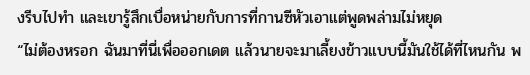งรีบไปทำ และเขารู้สึกเบื่อหน่ายกับการที่กานซีหัวเอาแต่พูดพล่ามไม่หยุด
“ไม่ต้องหรอก ฉันมาที่นี่เพื่อออกเดต แล้วนายจะมาเลี้ยงข้าวแบบนี้มันใช้ได้ที่ไหนกัน พ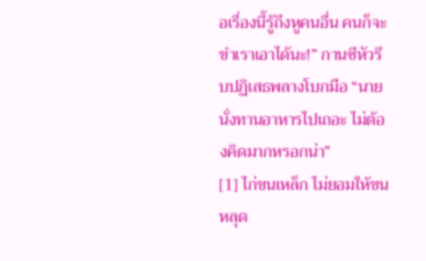อเรื่องนี้รู้ถึงหูคนอื่น คนก็จะขำเราเอาได้นะ!” กานซีหัวรีบปฏิเสธพลางโบกมือ “นายนั่งทานอาหารไปเถอะ ไม่ต้องคิดมากหรอกน่า”
[1] ไก่ขนเหล็ก ไม่ยอมให้ขนหลุด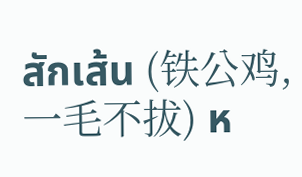สักเส้น (铁公鸡,一毛不拔) ห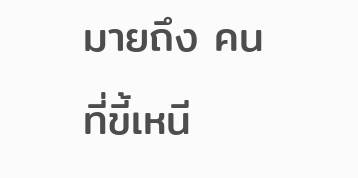มายถึง คนที่ขี้เหนี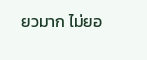ยวมาก ไม่ยอ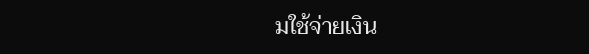มใช้จ่ายเงิน